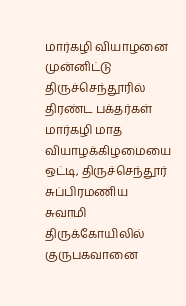மார்கழி வியாழனை முன்னிட்டு திருச்செந்தூரில் திரண்ட பக்தர்கள்
மார்கழி மாத வியாழக்கிழமையை ஒட்டி, திருச்செந்தூர் சுப்பிரமணிய சுவாமி திருக்கோயிலில் குருபகவானை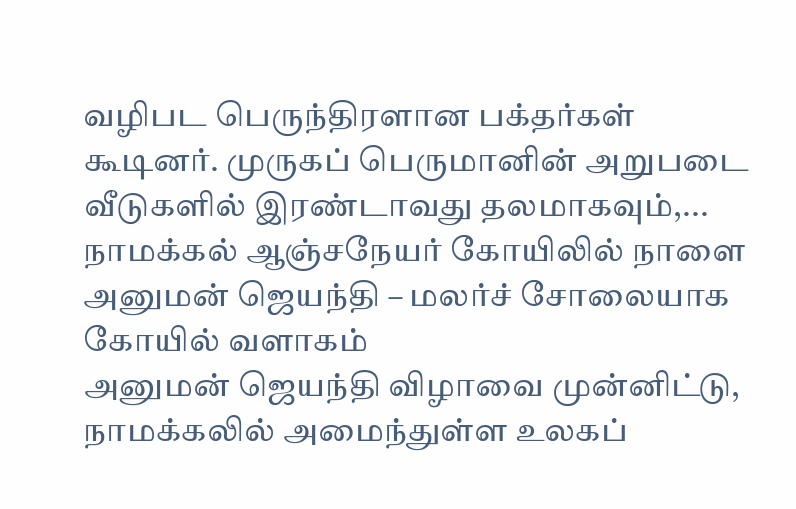வழிபட பெருந்திரளான பக்தர்கள் கூடினர். முருகப் பெருமானின் அறுபடை வீடுகளில் இரண்டாவது தலமாகவும்,...
நாமக்கல் ஆஞ்சநேயர் கோயிலில் நாளை அனுமன் ஜெயந்தி – மலர்ச் சோலையாக கோயில் வளாகம்
அனுமன் ஜெயந்தி விழாவை முன்னிட்டு, நாமக்கலில் அமைந்துள்ள உலகப்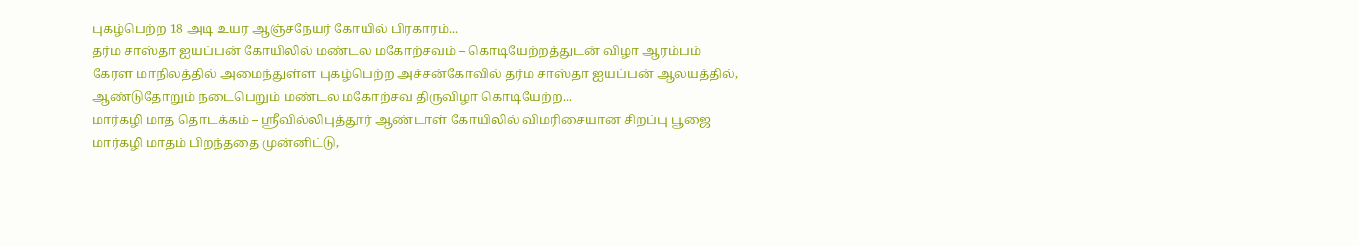புகழ்பெற்ற 18 அடி உயர ஆஞ்சநேயர் கோயில் பிரகாரம்...
தர்ம சாஸ்தா ஐயப்பன் கோயிலில் மண்டல மகோற்சவம் – கொடியேற்றத்துடன் விழா ஆரம்பம்
கேரள மாநிலத்தில் அமைந்துள்ள புகழ்பெற்ற அச்சன்கோவில் தர்ம சாஸ்தா ஐயப்பன் ஆலயத்தில், ஆண்டுதோறும் நடைபெறும் மண்டல மகோற்சவ திருவிழா கொடியேற்ற...
மார்கழி மாத தொடக்கம் – ஸ்ரீவில்லிபுத்தூர் ஆண்டாள் கோயிலில் விமரிசையான சிறப்பு பூஜை
மார்கழி மாதம் பிறந்ததை முன்னிட்டு,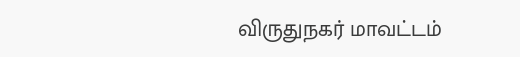விருதுநகர் மாவட்டம்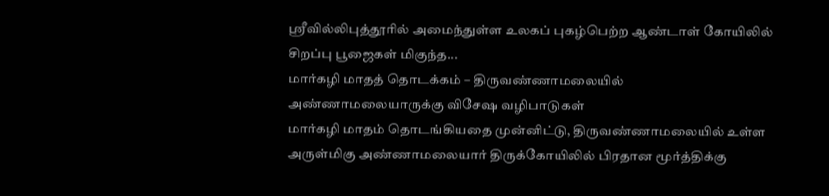ஸ்ரீவில்லிபுத்தூரில் அமைந்துள்ள உலகப் புகழ்பெற்ற ஆண்டாள் கோயிலில் சிறப்பு பூஜைகள் மிகுந்த...
மார்கழி மாதத் தொடக்கம் – திருவண்ணாமலையில் அண்ணாமலையாருக்கு விசேஷ வழிபாடுகள்
மார்கழி மாதம் தொடங்கியதை முன்னிட்டு, திருவண்ணாமலையில் உள்ள அருள்மிகு அண்ணாமலையார் திருக்கோயிலில் பிரதான மூர்த்திக்கு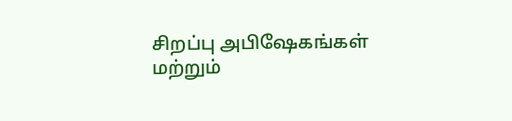சிறப்பு அபிஷேகங்கள் மற்றும்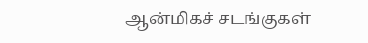ஆன்மிகச் சடங்குகள்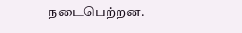நடைபெற்றன.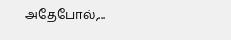அதேபோல்,...